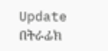Update በትራፊክ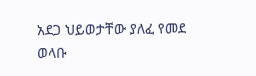አደጋ ህይወታቸው ያለፈ የመደ ወላቡ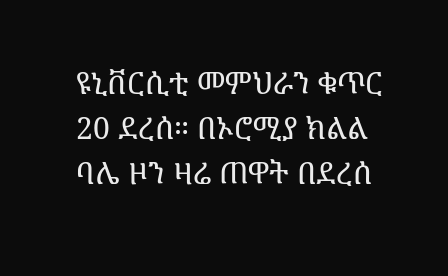ዩኒቨርሲቲ መምህራን ቁጥር 20 ደረሰ። በኦሮሚያ ክልል ባሌ ዞን ዛሬ ጠዋት በደረሰ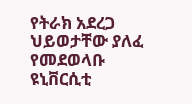የትራክ አደረጋ ህይወታቸው ያለፈ የመደወላቡ ዩኒቨርሲቲ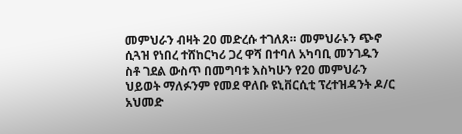መምህራን ብዛት 20 መድረሱ ተገለጸ። መምህራኑን ጭኖ ሲጓዝ የነበረ ተሸከርካሪ ጋረ ዋሻ በተባለ አካባቢ መንገዱን ስቶ ገደል ውስጥ በመግባቱ እስካሁን የ20 መምህራን ህይወት ማለፉንም የመደ ዋለቡ ዩኒቨርሲቲ ፕረተዝዳንት ዶ/ር አህመድ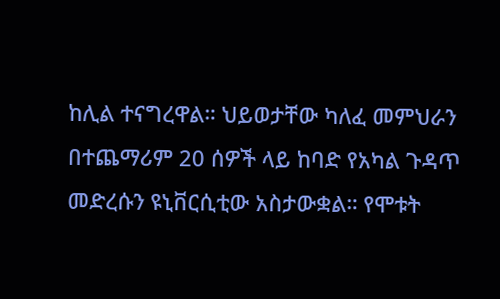ከሊል ተናግረዋል። ህይወታቸው ካለፈ መምህራን በተጨማሪም 20 ሰዎች ላይ ከባድ የአካል ጉዳጥ መድረሱን ዩኒቨርሲቲው አስታውቋል። የሞቱት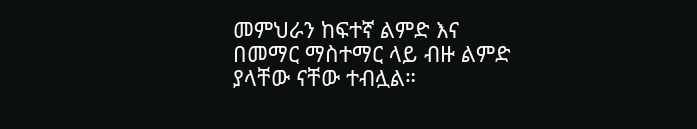መምህራን ከፍተኛ ልምድ እና በመማር ማስተማር ላይ ብዙ ልምድ ያላቸው ናቸው ተብሏል።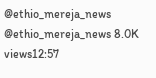@ethio_mereja_news @ethio_mereja_news 8.0K views12:57